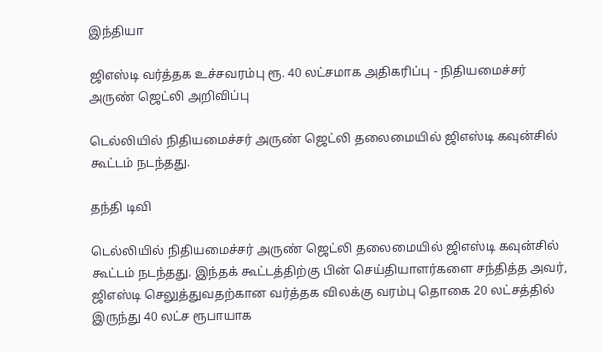இந்தியா

ஜிஎஸ்டி வர்த்தக உச்சவரம்பு ரூ. 40 லட்சமாக அதிகரிப்பு - நிதியமைச்சர் அருண் ஜெட்லி அறிவிப்பு

டெல்லியில் நிதியமைச்சர் அருண் ஜெட்லி தலைமையில் ஜிஎஸ்டி கவுன்சில் கூட்டம் நடந்தது.

தந்தி டிவி

டெல்லியில் நிதியமைச்சர் அருண் ஜெட்லி தலைமையில் ஜிஎஸ்டி கவுன்சில் கூட்டம் நடந்தது. இந்தக் கூட்டத்திற்கு பின் செய்தியாளர்களை சந்தித்த அவர், ஜிஎஸ்டி செலுத்துவதற்கான வர்த்தக விலக்கு வரம்பு தொகை 20 லட்சத்தில் இருந்து 40 லட்ச ரூபாயாக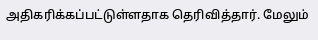அதிகரிக்கப்பட்டுள்ளதாக தெரிவித்தார். மேலும்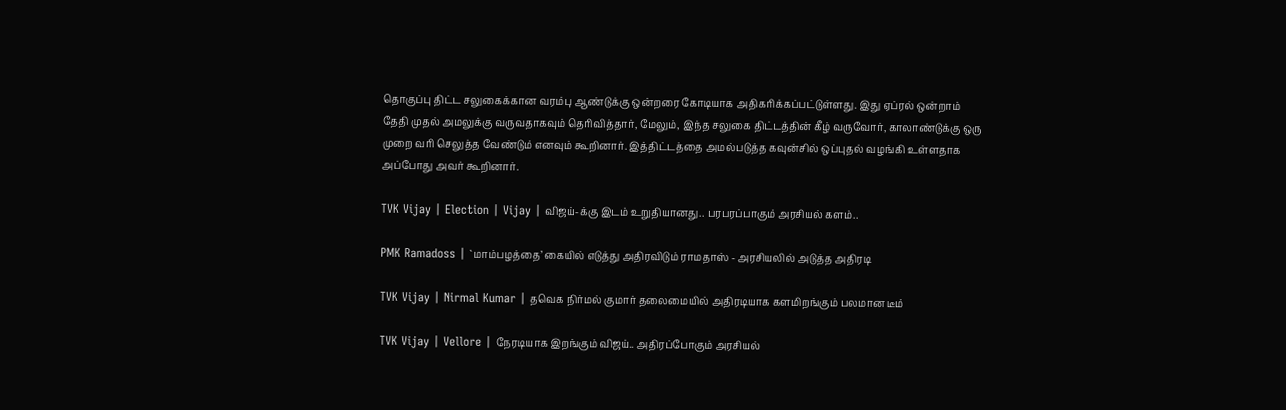தொகுப்பு திட்ட சலுகைக்கான வரம்பு ஆண்டுக்கு ஒன்றரை கோடியாக அதிகரிக்கப்பட்டுள்ளது. இது ஏப்ரல் ஒன்றாம் தேதி முதல் அமலுக்கு வருவதாகவும் தெரிவித்தார், மேலும், இந்த சலுகை திட்டத்தின் கீழ் வருவோர், காலாண்டுக்கு ஒரு முறை வரி செலுத்த வேண்டும் எனவும் கூறினார். இத்திட்டத்தை அமல்படுத்த கவுன்சில் ஒப்புதல் வழங்கி உள்ளதாக அப்போது அவர் கூறினார்.

TVK Vijay | Election | Vijay | விஜய்-க்கு இடம் உறுதியானது.. பரபரப்பாகும் அரசியல் களம்..

PMK Ramadoss | `மாம்பழத்தை’ கையில் எடுத்து அதிரவிடும் ராமதாஸ் - அரசியலில் அடுத்த அதிரடி

TVK Vijay | Nirmal Kumar | தவெக நிர்மல் குமார் தலைமையில் அதிரடியாக களமிறங்கும் பலமான டீம்

TVK Vijay | Vellore | நேரடியாக இறங்கும் விஜய்.. அதிரப்போகும் அரசியல்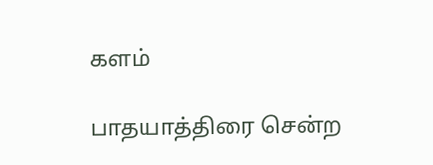களம்

பாதயாத்திரை சென்ற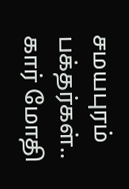சமயபுரம் பக்தர்கள்.. கார் மோதி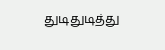துடிதுடித்து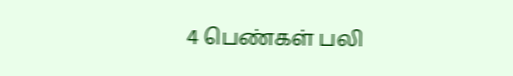4 பெண்கள் பலி